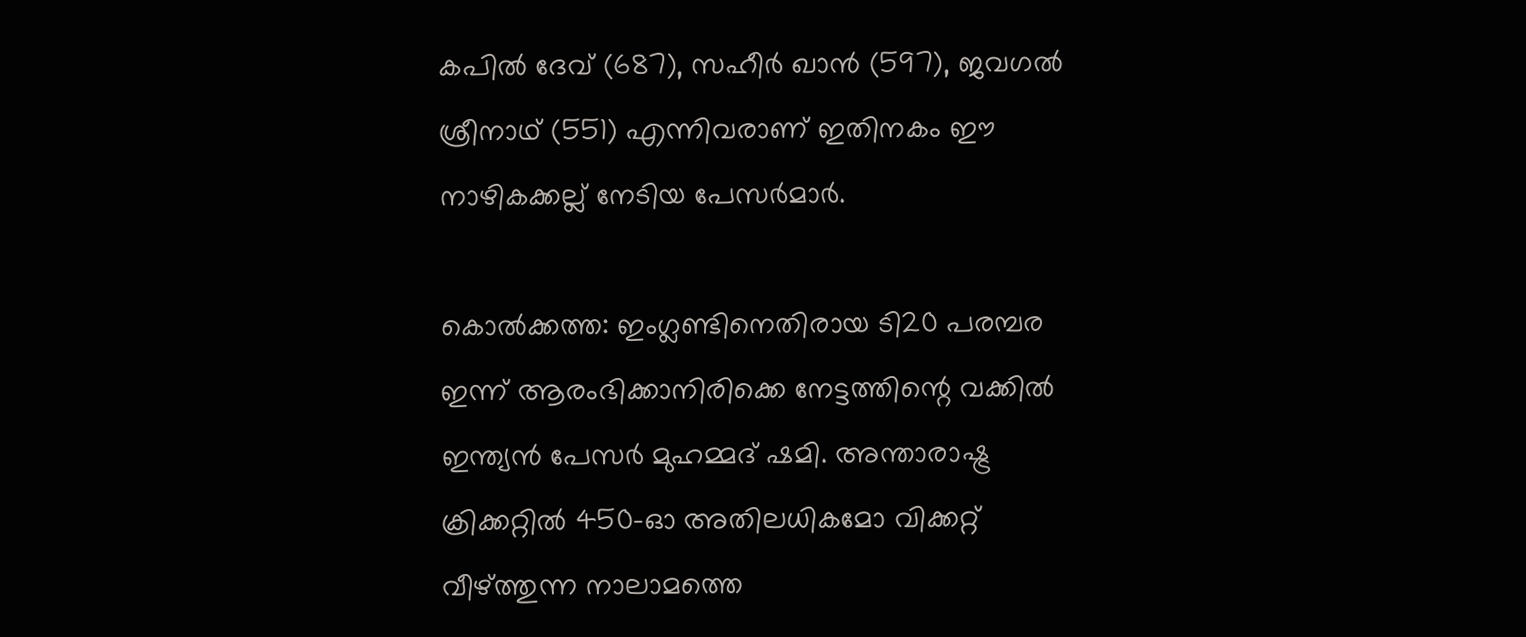കപില്‍ ദേവ് (687), സഹീര്‍ ഖാന്‍ (597), ജവഗല്‍ ശ്രീനാഥ് (551) എന്നിവരാണ് ഇതിനകം ഈ നാഴികക്കല്ല് നേടിയ പേസര്‍മാര്‍.

കൊല്‍ക്കത്ത: ഇംഗ്ലണ്ടിനെതിരായ ടി20 പരമ്പര ഇന്ന് ആരംഭിക്കാനിരിക്കെ നേട്ടത്തിന്റെ വക്കില്‍ ഇന്ത്യന്‍ പേസര്‍ മുഹമ്മദ് ഷമി. അന്താരാഷ്ട്ര ക്രിക്കറ്റില്‍ 450-ഓ അതിലധികമോ വിക്കറ്റ് വീഴ്ത്തുന്ന നാലാമത്തെ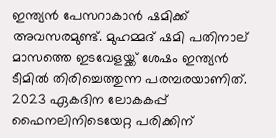ഇന്ത്യന്‍ പേസറാകാന്‍ ഷമിക്ക് അവസരമുണ്ട്. മുഹമ്മദ് ഷമി പതിനാല് മാസത്തെ ഇടവേളയ്ക്ക് ശേഷം ഇന്ത്യന്‍ ടീമില്‍ തിരിച്ചെത്തുന്ന പരമ്പരയാണിത്. 2023 ഏകദിന ലോകകപ്പ് ഫൈനലിനിടെയേറ്റ പരിക്കിന്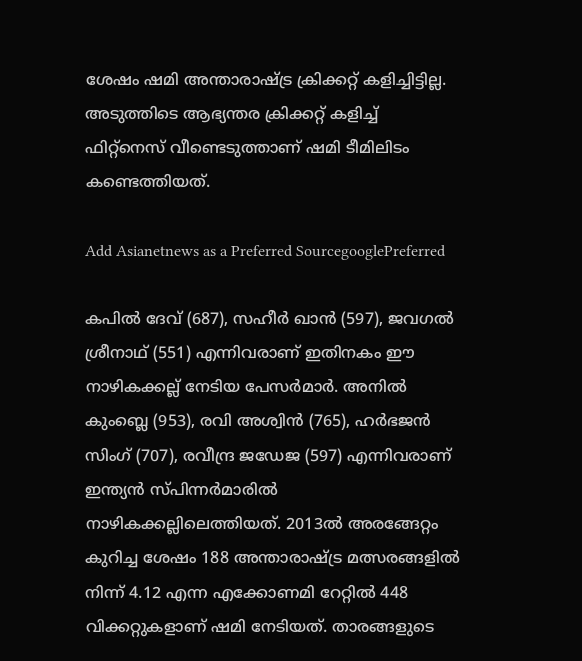ശേഷം ഷമി അന്താരാഷ്ട്ര ക്രിക്കറ്റ് കളിച്ചിട്ടില്ല. അടുത്തിടെ ആഭ്യന്തര ക്രിക്കറ്റ് കളിച്ച് ഫിറ്റ്‌നെസ് വീണ്ടെടുത്താണ് ഷമി ടീമിലിടം കണ്ടെത്തിയത്.

Add Asianetnews as a Preferred SourcegooglePreferred

കപില്‍ ദേവ് (687), സഹീര്‍ ഖാന്‍ (597), ജവഗല്‍ ശ്രീനാഥ് (551) എന്നിവരാണ് ഇതിനകം ഈ നാഴികക്കല്ല് നേടിയ പേസര്‍മാര്‍. അനില്‍ കുംബ്ലെ (953), രവി അശ്വിന്‍ (765), ഹര്‍ഭജന്‍ സിംഗ് (707), രവീന്ദ്ര ജഡേജ (597) എന്നിവരാണ് ഇന്ത്യന്‍ സ്പിന്നര്‍മാരില്‍ നാഴികക്കല്ലിലെത്തിയത്. 2013ല്‍ അരങ്ങേറ്റം കുറിച്ച ശേഷം 188 അന്താരാഷ്ട്ര മത്സരങ്ങളില്‍ നിന്ന് 4.12 എന്ന എക്കോണമി റേറ്റില്‍ 448 വിക്കറ്റുകളാണ് ഷമി നേടിയത്. താരങ്ങളുടെ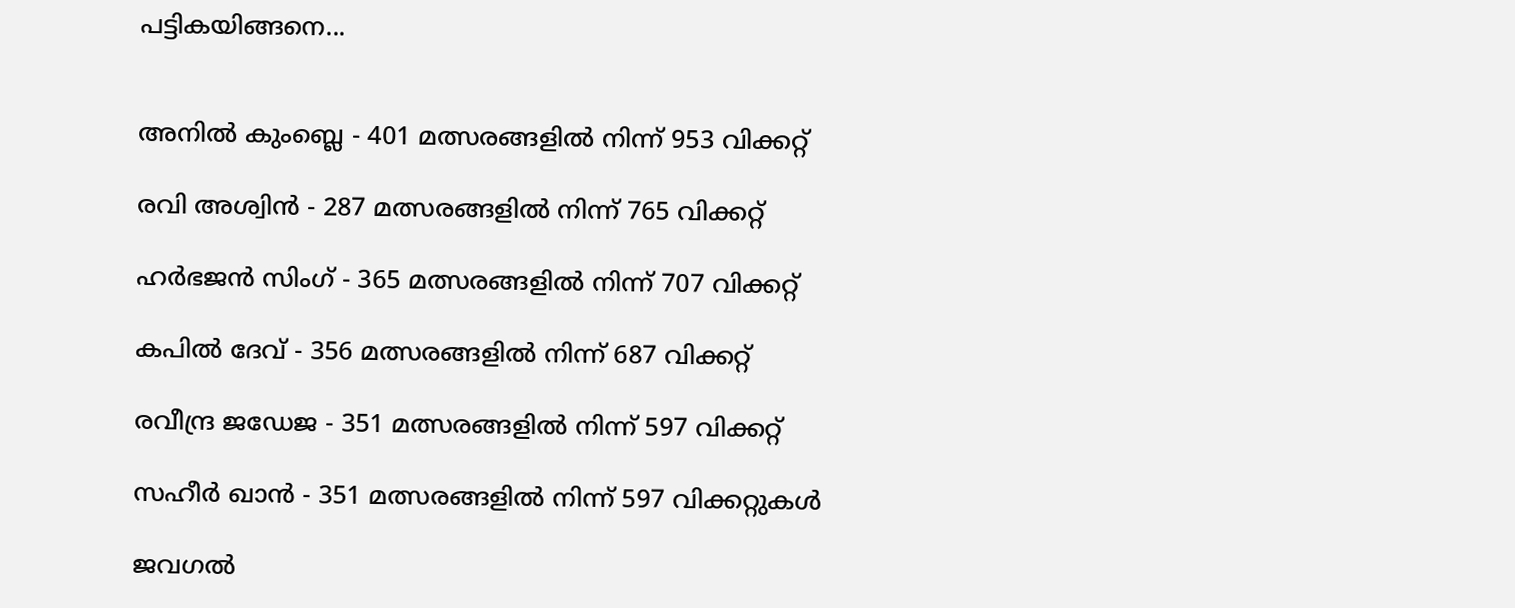പട്ടികയിങ്ങനെ...


അനില്‍ കുംബ്ലെ - 401 മത്സരങ്ങളില്‍ നിന്ന് 953 വിക്കറ്റ്

രവി അശ്വിന്‍ - 287 മത്സരങ്ങളില്‍ നിന്ന് 765 വിക്കറ്റ്

ഹര്‍ഭജന്‍ സിംഗ് - 365 മത്സരങ്ങളില്‍ നിന്ന് 707 വിക്കറ്റ്

കപില്‍ ദേവ് - 356 മത്സരങ്ങളില്‍ നിന്ന് 687 വിക്കറ്റ്

രവീന്ദ്ര ജഡേജ - 351 മത്സരങ്ങളില്‍ നിന്ന് 597 വിക്കറ്റ്

സഹീര്‍ ഖാന്‍ - 351 മത്സരങ്ങളില്‍ നിന്ന് 597 വിക്കറ്റുകള്‍

ജവഗല്‍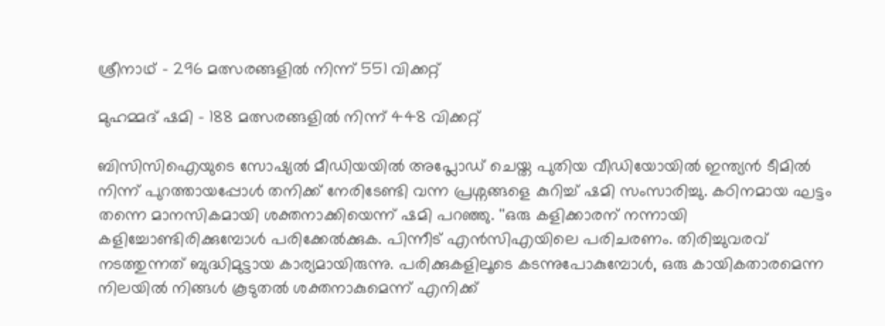ശ്രീനാഥ് - 296 മത്സരങ്ങളില്‍ നിന്ന് 551 വിക്കറ്റ്

മുഹമ്മദ് ഷമി - 188 മത്സരങ്ങളില്‍ നിന്ന് 448 വിക്കറ്റ്

ബിസിസിഐയുടെ സോഷ്യല്‍ മീഡിയയില്‍ അപ്ലോഡ് ചെയ്ത പുതിയ വീഡിയോയില്‍ ഇന്ത്യന്‍ ടീമില്‍ നിന്ന് പുറത്തായപ്പോള്‍ തനിക്ക് നേരിടേണ്ടി വന്ന പ്രശ്നങ്ങളെ കുറിച്ച് ഷമി സംസാരിച്ചു. കഠിനമായ ഘട്ടം തന്നെ മാനസികമായി ശക്തനാക്കിയെന്ന് ഷമി പറഞ്ഞു. ''ഒരു കളിക്കാരന് നന്നായി കളിച്ചോണ്ടിരിക്കുമ്പോള്‍ പരിക്കേല്‍ക്കുക. പിന്നീട് എന്‍സിഎയിലെ പരിചരണം. തിരിച്ചുവരവ് നടത്തുന്നത് ബുദ്ധിമുട്ടായ കാര്യമായിരുന്നു. പരിക്കുകളിലൂടെ കടന്നുപോകുമ്പോള്‍, ഒരു കായികതാരമെന്ന നിലയില്‍ നിങ്ങള്‍ കൂടുതല്‍ ശക്തനാകുമെന്ന് എനിക്ക്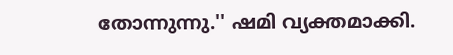തോന്നുന്നു.'' ഷമി വ്യക്തമാക്കി.